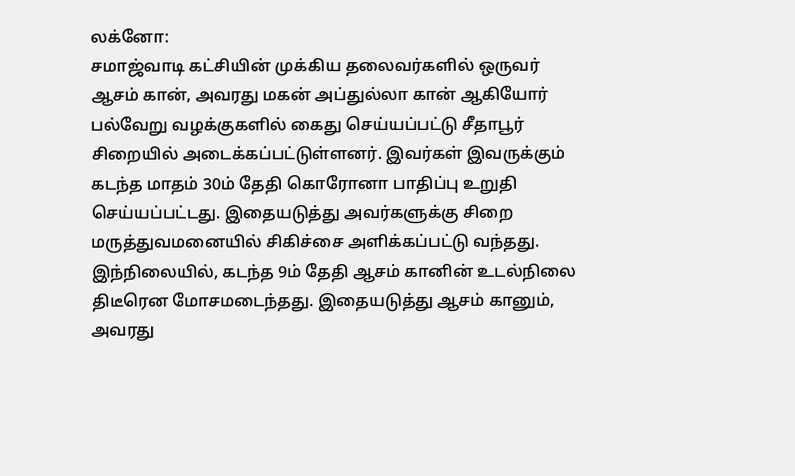லக்னோ:
சமாஜ்வாடி கட்சியின் முக்கிய தலைவர்களில் ஒருவர் ஆசம் கான், அவரது மகன் அப்துல்லா கான் ஆகியோர் பல்வேறு வழக்குகளில் கைது செய்யப்பட்டு சீதாபூர் சிறையில் அடைக்கப்பட்டுள்ளனர். இவர்கள் இவருக்கும் கடந்த மாதம் 30ம் தேதி கொரோனா பாதிப்பு உறுதி செய்யப்பட்டது. இதையடுத்து அவர்களுக்கு சிறை மருத்துவமனையில் சிகிச்சை அளிக்கப்பட்டு வந்தது.
இந்நிலையில், கடந்த 9ம் தேதி ஆசம் கானின் உடல்நிலை திடீரென மோசமடைந்தது. இதையடுத்து ஆசம் கானும், அவரது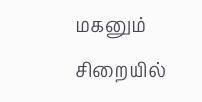மகனும் சிறையில்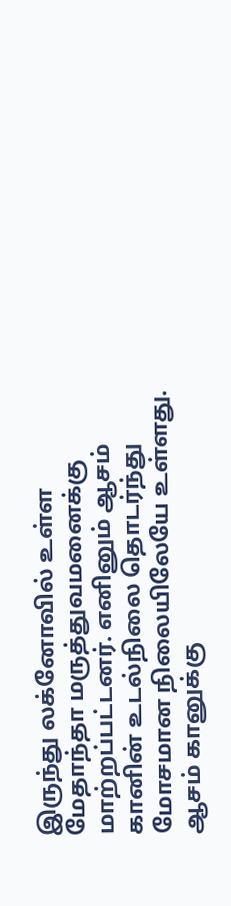இருந்து லக்னோவில் உள்ள மேதாந்தா மருத்துவமனைக்கு மாற்றப்பட்டனர். எனினும் ஆசம் கானின் உடல்நிலை தொடர்ந்து மோசமான நிலையிலேயே உள்ளது.
ஆசம் கானுக்கு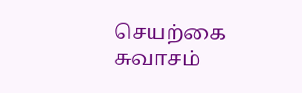செயற்கை சுவாசம்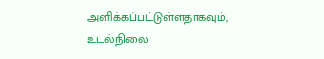அளிக்கப்பட்டுள்ளதாகவும், உடல்நிலை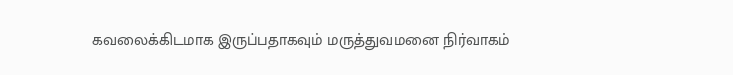கவலைக்கிடமாக இருப்பதாகவும் மருத்துவமனை நிர்வாகம்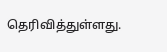தெரிவித்துள்ளது.